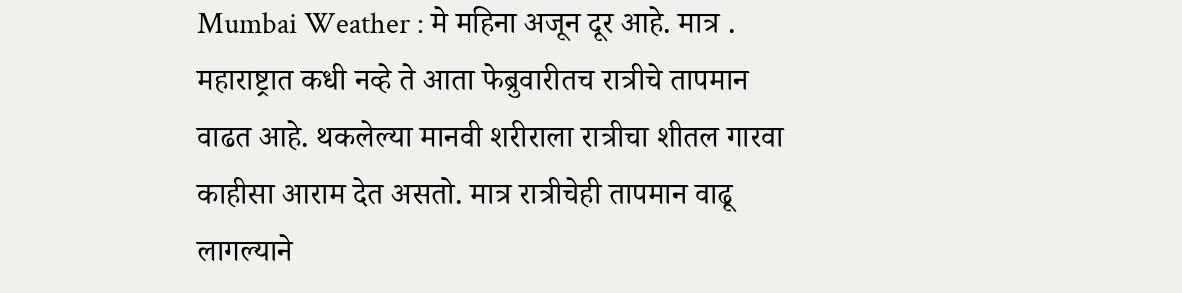Mumbai Weather : मे महिना अजून दूर आहे. मात्र . महाराष्ट्रात कधी नव्हे ते आता फेब्रुवारीतच रात्रीचे तापमान वाढत आहे. थकलेल्या मानवी शरीराला रात्रीचा शीतल गारवा काहीसा आराम देत असतो. मात्र रात्रीचेही तापमान वाढू लागल्याने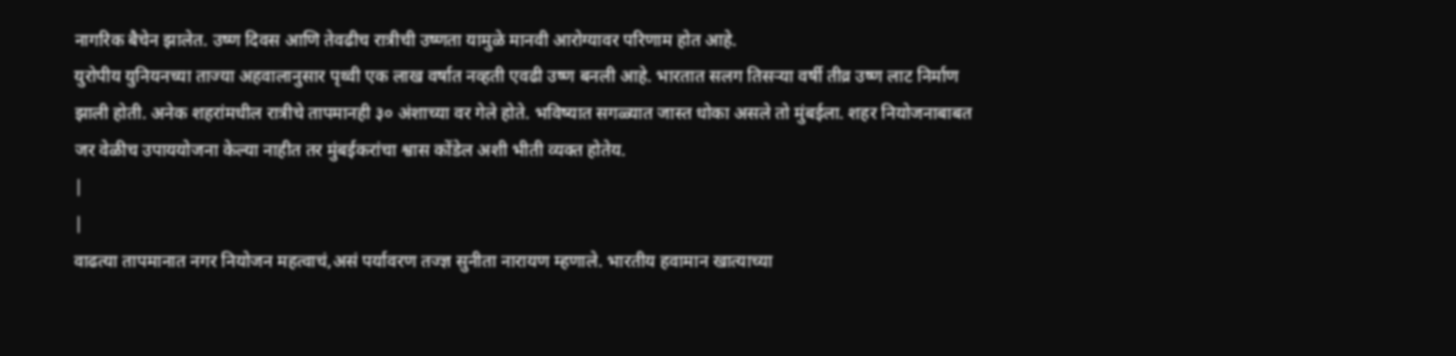नागरिक बैचेन झालेत. उष्ण दिवस आणि तेवढीच रात्रीची उष्णता यामुळे मानवी आरोग्यावर परिणाम होत आहे.
युरोपीय युनियनच्या ताज्या अहवालानुसार पृथ्वी एक लाख वर्षात नव्हती एवढी उष्ण बनली आहे. भारतात सलग तिसऱ्या वर्षी तीव्र उष्ण लाट निर्माण झाली होती. अनेक शहरांमधील रात्रीचे तापमानही ३० अंशाच्या वर गेले होते. भविष्यात सगळ्यात जास्त धोका असले तो मुंबईला. शहर नियोजनाबाबत जर वेळीच उपाययोजना केल्या नाहीत तर मुंबईकरांचा श्वास कोंडेल अशी भीती व्यक्त होतेय.
|
|
वाढत्या तापमानात नगर नियोजन महत्वाचं,असं पर्यावरण तज्ज्ञ सुनीता नारायण म्हणाले. भारतीय हवामान खात्याच्या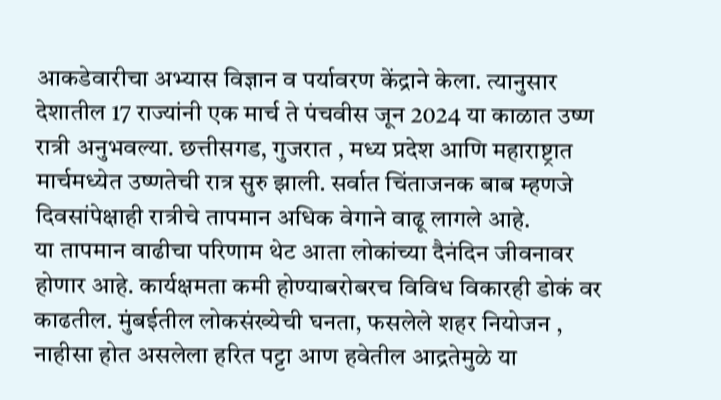आकडेवारीचा अभ्यास विज्ञान व पर्यावरण केंद्राने केला. त्यानुसार देशातील 17 राज्यांनी एक मार्च ते पंचवीस जून 2024 या काळात उष्ण रात्री अनुभवल्या. छत्तीसगड, गुजरात , मध्य प्रदेश आणि महाराष्ट्रात मार्चमध्येत उष्णतेची रात्र सुरु झाली. सर्वात चिंताजनक बाब म्हणजे दिवसांपेक्षाही रात्रीचे तापमान अधिक वेगाने वाढू लागले आहे.
या तापमान वाढीचा परिणाम थेट आता लोकांच्या दैनंदिन जीवनावर होणार आहे. कार्यक्षमता कमी होण्याबरोबरच विविध विकारही डोकं वर काढतील. मुंबईतील लोकसंख्येची घनता, फसलेले शहर नियोजन , नाहीसा होत असलेला हरित पट्टा आण हवेतील आद्रतेमुळे या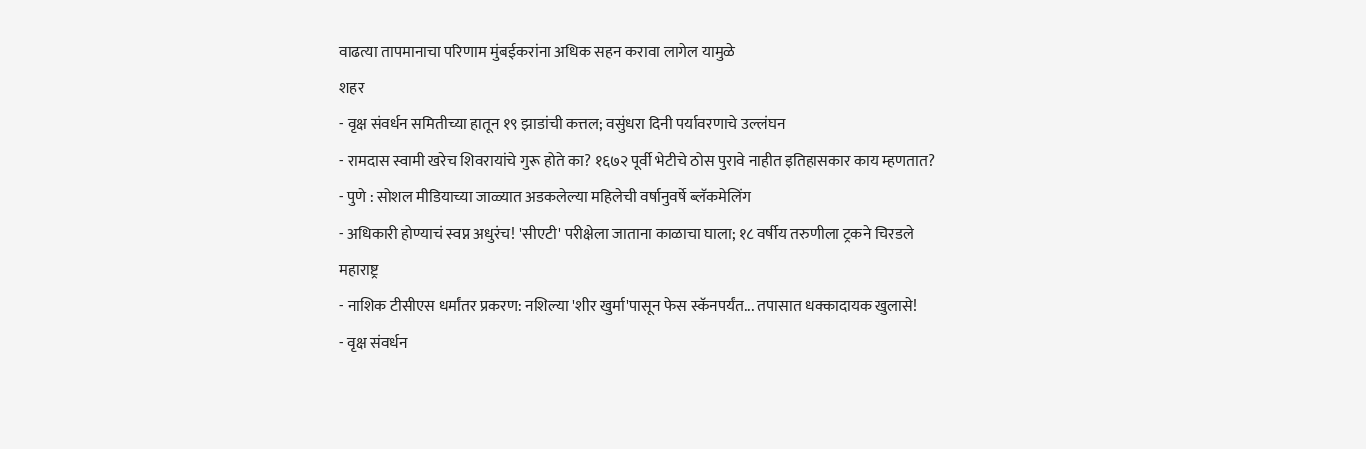वाढत्या तापमानाचा परिणाम मुंबईकरांना अधिक सहन करावा लागेल यामुळे
शहर
- वृक्ष संवर्धन समितीच्या हातून १९ झाडांची कत्तल; वसुंधरा दिनी पर्यावरणाचे उल्लंघन
- रामदास स्वामी खरेच शिवरायांचे गुरू होते का? १६७२ पूर्वी भेटीचे ठोस पुरावे नाहीत इतिहासकार काय म्हणतात?
- पुणे : सोशल मीडियाच्या जाळ्यात अडकलेल्या महिलेची वर्षानुवर्षे ब्लॅकमेलिंग
- अधिकारी होण्याचं स्वप्न अधुरंच! 'सीएटी' परीक्षेला जाताना काळाचा घाला; १८ वर्षीय तरुणीला ट्रकने चिरडले
महाराष्ट्र
- नाशिक टीसीएस धर्मांतर प्रकरण: नशिल्या 'शीर खुर्मा'पासून फेस स्कॅनपर्यंत... तपासात धक्कादायक खुलासे!
- वृक्ष संवर्धन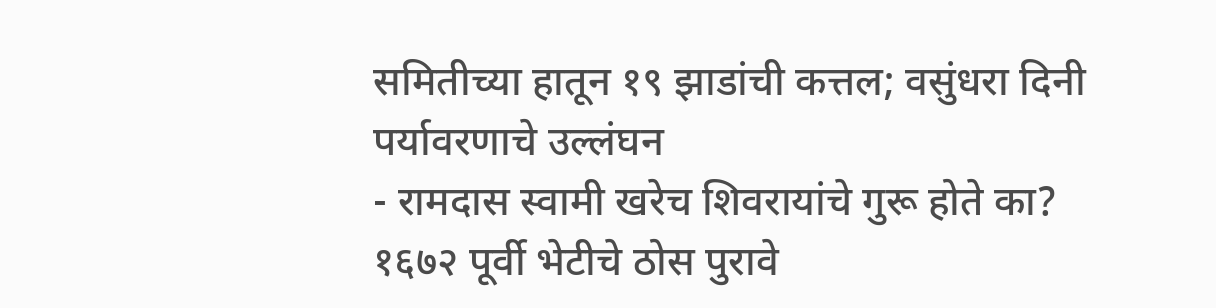समितीच्या हातून १९ झाडांची कत्तल; वसुंधरा दिनी पर्यावरणाचे उल्लंघन
- रामदास स्वामी खरेच शिवरायांचे गुरू होते का? १६७२ पूर्वी भेटीचे ठोस पुरावे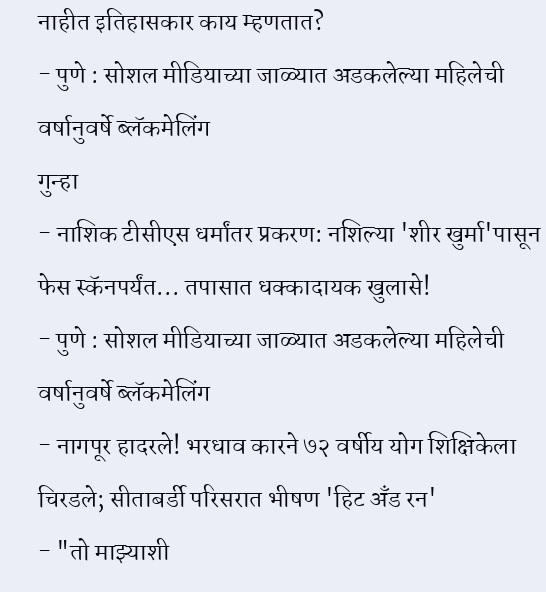नाहीत इतिहासकार काय म्हणतात?
- पुणे : सोशल मीडियाच्या जाळ्यात अडकलेल्या महिलेची वर्षानुवर्षे ब्लॅकमेलिंग
गुन्हा
- नाशिक टीसीएस धर्मांतर प्रकरण: नशिल्या 'शीर खुर्मा'पासून फेस स्कॅनपर्यंत... तपासात धक्कादायक खुलासे!
- पुणे : सोशल मीडियाच्या जाळ्यात अडकलेल्या महिलेची वर्षानुवर्षे ब्लॅकमेलिंग
- नागपूर हादरले! भरधाव कारने ७२ वर्षीय योग शिक्षिकेला चिरडले; सीताबर्डी परिसरात भीषण 'हिट अँड रन'
- "तो माझ्याशी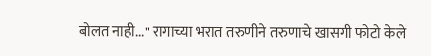बोलत नाही..." रागाच्या भरात तरुणीने तरुणाचे खासगी फोटो केले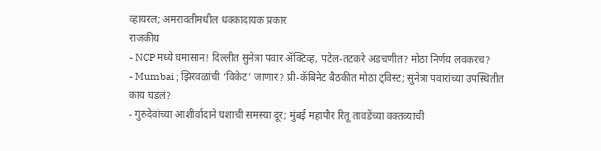व्हायरल; अमरावतीमधील धक्कादायक प्रकार
राजकीय
- NCP मध्ये घमासान! दिल्लीत सुनेत्रा पवार ॲक्टिव्ह, पटेल-तटकरे अडचणीत? मोठा निर्णय लवकरच?
- Mumbai ; झिरवळांची ‘विकेट’ जाणार? प्री-कॅबिनेट बैठकीत मोठा ट्विस्ट; सुनेत्रा पवारांच्या उपस्थितीत काय घडलं?
- गुरुदेवांच्या आशीर्वादाने घशाची समस्या दूर; मुंबई महापौर रितू तावडेंच्या वक्तव्याची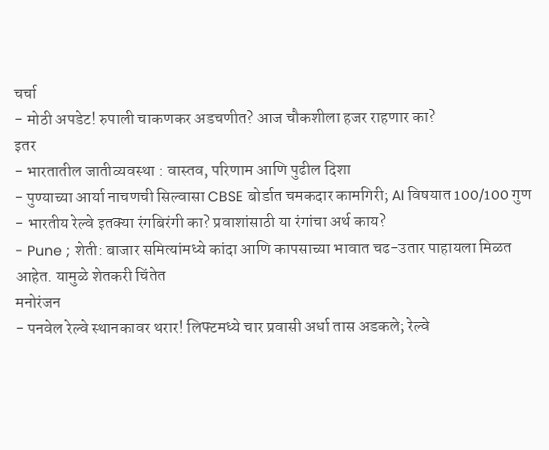चर्चा
- मोठी अपडेट! रुपाली चाकणकर अडचणीत? आज चौकशीला हजर राहणार का?
इतर
- भारतातील जातीव्यवस्था : वास्तव, परिणाम आणि पुढील दिशा
- पुण्याच्या आर्या नाचणची सिल्वासा CBSE बोर्डात चमकदार कामगिरी; AI विषयात 100/100 गुण
- भारतीय रेल्वे इतक्या रंगबिरंगी का? प्रवाशांसाठी या रंगांचा अर्थ काय?
- Pune ; शेती: बाजार समित्यांमध्ये कांदा आणि कापसाच्या भावात चढ-उतार पाहायला मिळत आहेत. यामुळे शेतकरी चिंतेत
मनोरंजन
- पनवेल रेल्वे स्थानकावर थरार! लिफ्टमध्ये चार प्रवासी अर्धा तास अडकले; रेल्वे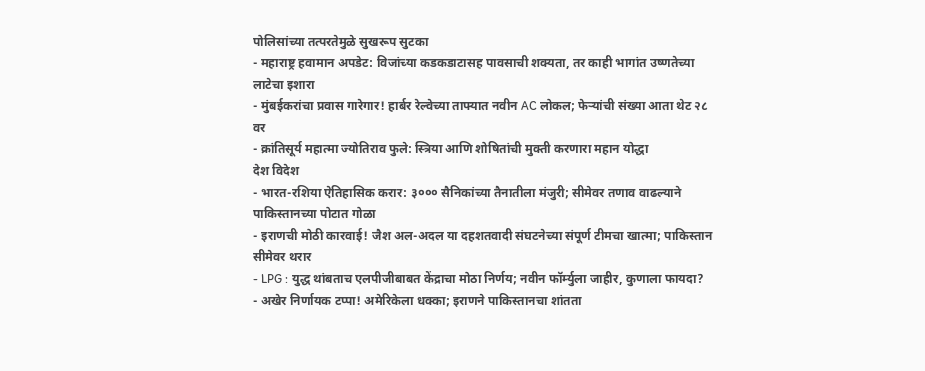पोलिसांच्या तत्परतेमुळे सुखरूप सुटका
- महाराष्ट्र हवामान अपडेट: विजांच्या कडकडाटासह पावसाची शक्यता, तर काही भागांत उष्णतेच्या लाटेचा इशारा
- मुंबईकरांचा प्रवास गारेगार! हार्बर रेल्वेच्या ताफ्यात नवीन AC लोकल; फेऱ्यांची संख्या आता थेट २८ वर
- क्रांतिसूर्य महात्मा ज्योतिराव फुले: स्त्रिया आणि शोषितांची मुक्ती करणारा महान योद्धा
देश विदेश
- भारत-रशिया ऐतिहासिक करार: ३००० सैनिकांच्या तैनातीला मंजुरी; सीमेवर तणाव वाढल्याने पाकिस्तानच्या पोटात गोळा
- इराणची मोठी कारवाई! जैश अल-अदल या दहशतवादी संघटनेच्या संपूर्ण टीमचा खात्मा; पाकिस्तान सीमेवर थरार
- LPG : युद्ध थांबताच एलपीजीबाबत केंद्राचा मोठा निर्णय; नवीन फॉर्म्युला जाहीर, कुणाला फायदा?
- अखेर निर्णायक टप्पा! अमेरिकेला धक्का; इराणने पाकिस्तानचा शांतता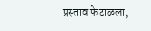प्रस्ताव फेटाळला,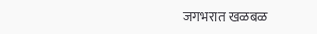जगभरात खळबळ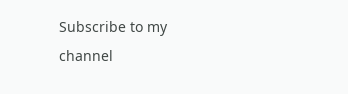Subscribe to my channel